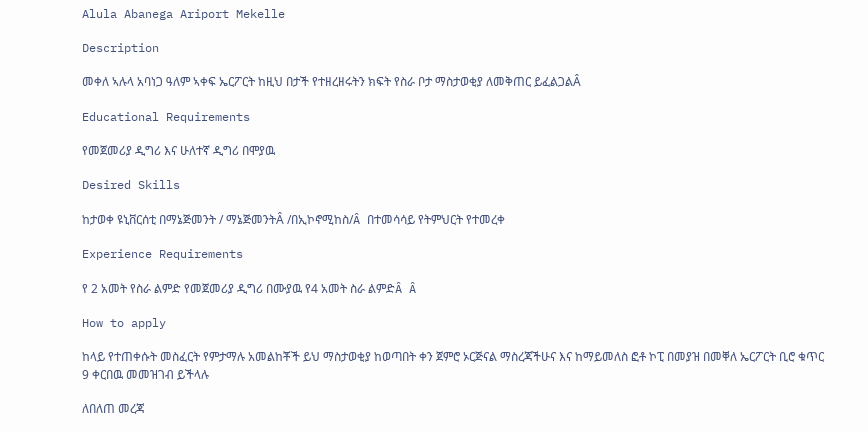Alula Abanega Ariport Mekelle

Description

መቀለ ኣሉላ አባነጋ ዓለም ኣቀፍ ኤርፖርት ከዚህ በታች የተዘረዘሩትን ክፍት የስራ ቦታ ማስታወቂያ ለመቅጠር ይፈልጋልÂ

Educational Requirements

የመጀመሪያ ዲግሪ እና ሁለተኛ ዲግሪ በሞያዉ

Desired Skills

ከታወቀ ዩኒቨርሰቲ በማኔጅመንት / ማኔጅመንትÂ /በኢኮኖሚከስ/Â በተመሳሳይ የትምህርት የተመረቀ

Experience Requirements

የ 2 አመት የስራ ልምድ የመጀመሪያ ዲግሪ በሙያዉ የ4 አመት ስራ ልምድÂ Â

How to apply

ከላይ የተጠቀሱት መስፈርት የምታማሉ አመልከቾች ይህ ማስታወቂያ ከወጣበት ቀን ጀምሮ ኦርጅናል ማስረጃችሁና እና ከማይመለስ ፎቶ ኮፒ በመያዝ በመቐለ ኤርፖርት ቢሮ ቁጥር 9 ቀርበዉ መመዝገብ ይችላሉ

ለበለጠ መረጃ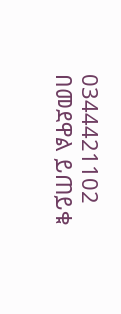0344421102 በመደዋል ይጠይቁ